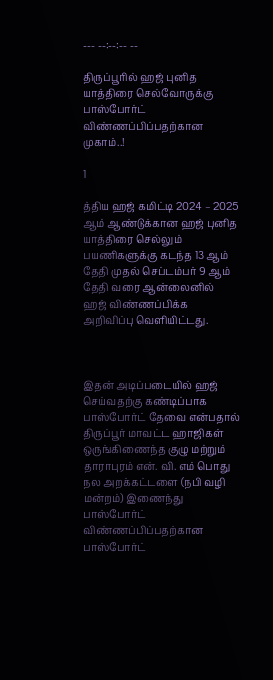--- --:--:-- --

திருப்பூரில் ஹஜ் புனித யாத்திரை செல்வோருக்கு பாஸ்போர்ட் விண்ணப்பிப்பதற்கான முகாம்..!

1

த்திய ஹஜ் கமிட்டி 2024 – 2025 ஆம் ஆண்டுக்கான ஹஜ் புனித யாத்திரை செல்லும் பயணிகளுக்கு கடந்த 13 ஆம் தேதி முதல் செப்டம்பர் 9 ஆம் தேதி வரை ஆன்லைனில் ஹஜ் விண்ணப்பிக்க அறிவிப்பு வெளியிட்டது.



இதன் அடிப்படையில் ஹஜ் செய்வதற்கு கண்டிப்பாக பாஸ்போர்ட் தேவை என்பதால் திருப்பூர் மாவட்ட ஹாஜிகள் ஒருங்கிணைந்த குழு மற்றும் தாராபுரம் என். வி. எம் பொது நல அறக்கட்டளை (நபி வழி மன்றம்) இணைந்து பாஸ்போர்ட் விண்ணப்பிப்பதற்கான பாஸ்போர்ட்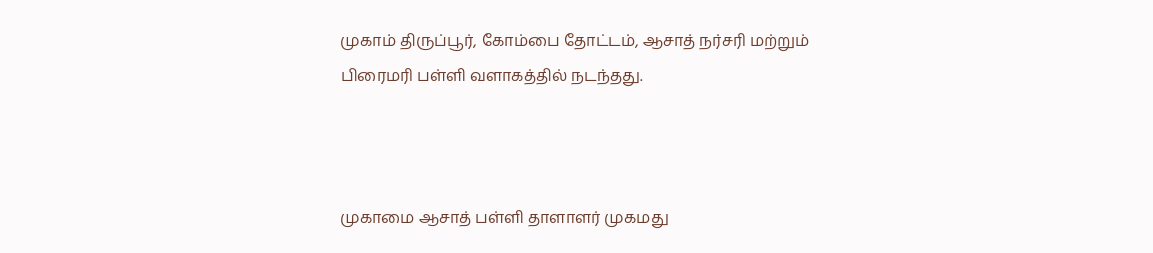முகாம் திருப்பூர், கோம்பை தோட்டம், ஆசாத் நர்சரி மற்றும் பிரைமரி பள்ளி வளாகத்தில் நடந்தது.



முகாமை ஆசாத் பள்ளி தாளாளர் முகமது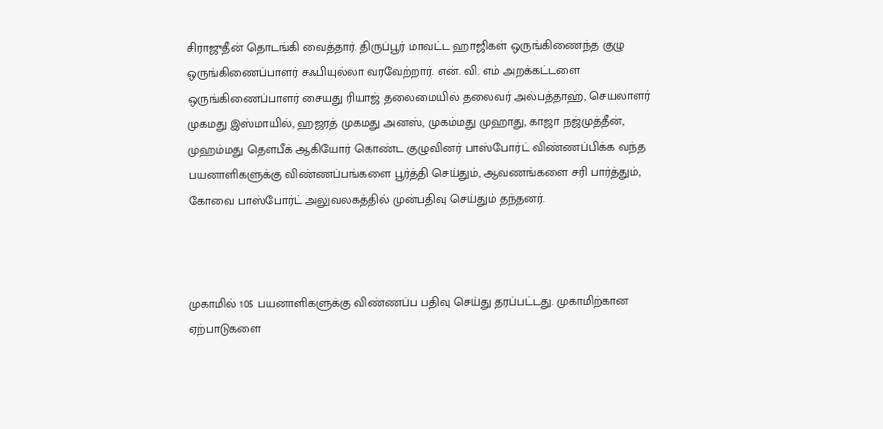சிராஜுதீன் தொடங்கி வைத்தார். திருப்பூர் மாவட்ட ஹாஜிகள் ஒருங்கிணைந்த குழு ஒருங்கிணைப்பாளர் சஃபியுல்லா வரவேற்றார். என். வி. எம் அறக்கட்டளை ஒருங்கிணைப்பாளர் சையது ரியாஜ் தலைமையில் தலைவர் அல்பத்தாஹ், செயலாளர் முகமது இஸ்மாயில், ஹஜரத் முகமது அனஸ், முகம்மது முஹாது, காஜா நஜ்முத்தீன், முஹம்மது தெளபீக் ஆகியோர் கொண்ட குழுவினர் பாஸ்போர்ட் விண்ணப்பிக்க வந்த பயனாளிகளுக்கு விண்ணப்பங்களை பூர்த்தி செய்தும், ஆவணங்களை சரி பார்த்தும், கோவை பாஸ்போர்ட் அலுவலகத்தில் முன்பதிவு செய்தும் தந்தனர்.



முகாமில் 105 பயனாளிகளுக்கு விண்ணப்ப பதிவு செய்து தரப்பட்டது. முகாமிற்கான ஏற்பாடுகளை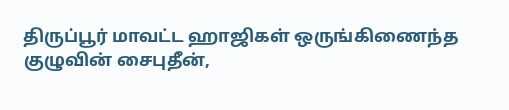திருப்பூர் மாவட்ட ஹாஜிகள் ஒருங்கிணைந்த குழுவின் சைபுதீன்,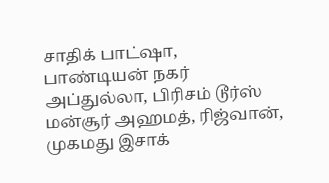சாதிக் பாட்ஷா, பாண்டியன் நகர் அப்துல்லா, பிரிசம் டூர்ஸ் மன்சூர் அஹமத், ரிஜ்வான், முகமது இசாக்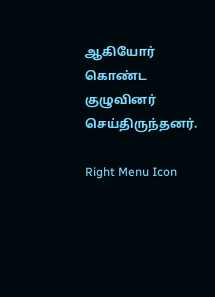ஆகியோர் கொண்ட குழுவினர் செய்திருந்தனர்.

Right Menu Icon